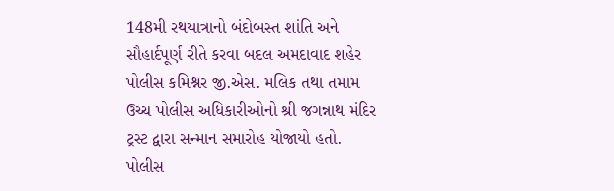148મી રથયાત્રાનો બંદોબસ્ત શાંતિ અને સૌહાર્દપૂર્ણ રીતે કરવા બદલ અમદાવાદ શહેર પોલીસ કમિશ્નર જી.એસ. મલિક તથા તમામ ઉચ્ચ પોલીસ અધિકારીઓનો શ્રી જગન્નાથ મંદિર ટ્રસ્ટ દ્વારા સન્માન સમારોહ યોજાયો હતો.
પોલીસ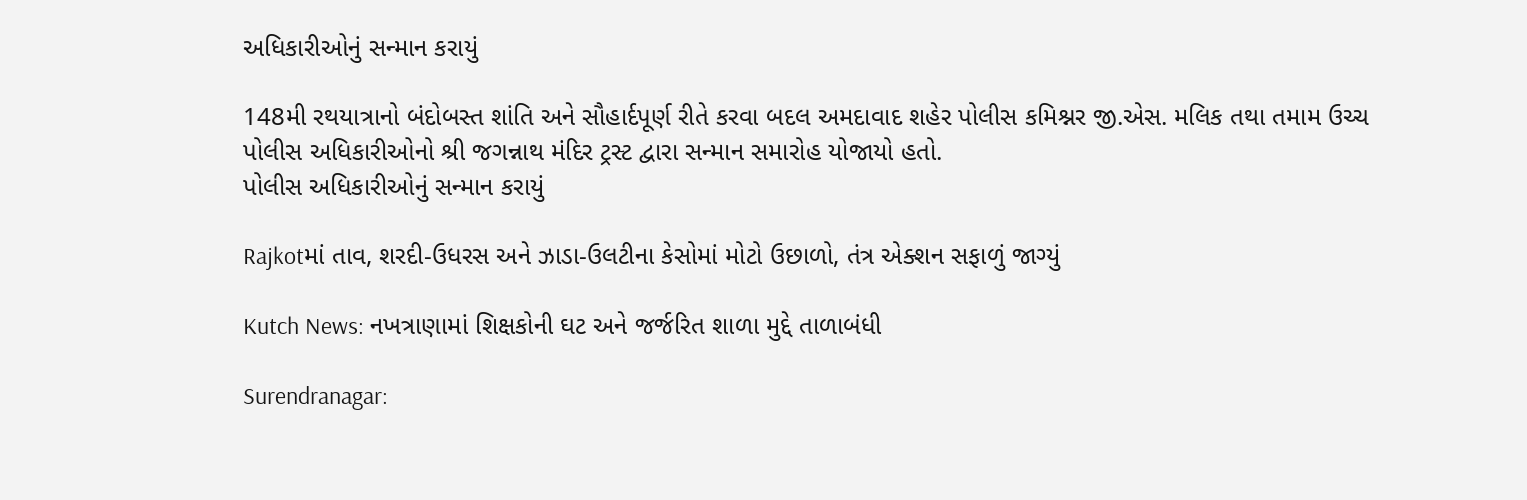અધિકારીઓનું સન્માન કરાયું

148મી રથયાત્રાનો બંદોબસ્ત શાંતિ અને સૌહાર્દપૂર્ણ રીતે કરવા બદલ અમદાવાદ શહેર પોલીસ કમિશ્નર જી.એસ. મલિક તથા તમામ ઉચ્ચ પોલીસ અધિકારીઓનો શ્રી જગન્નાથ મંદિર ટ્રસ્ટ દ્વારા સન્માન સમારોહ યોજાયો હતો.
પોલીસ અધિકારીઓનું સન્માન કરાયું

Rajkotમાં તાવ, શરદી-ઉધરસ અને ઝાડા-ઉલટીના કેસોમાં મોટો ઉછાળો, તંત્ર એક્શન સફાળું જાગ્યું

Kutch News: નખત્રાણામાં શિક્ષકોની ઘટ અને જર્જરિત શાળા મુદ્દે તાળાબંધી

Surendranagar: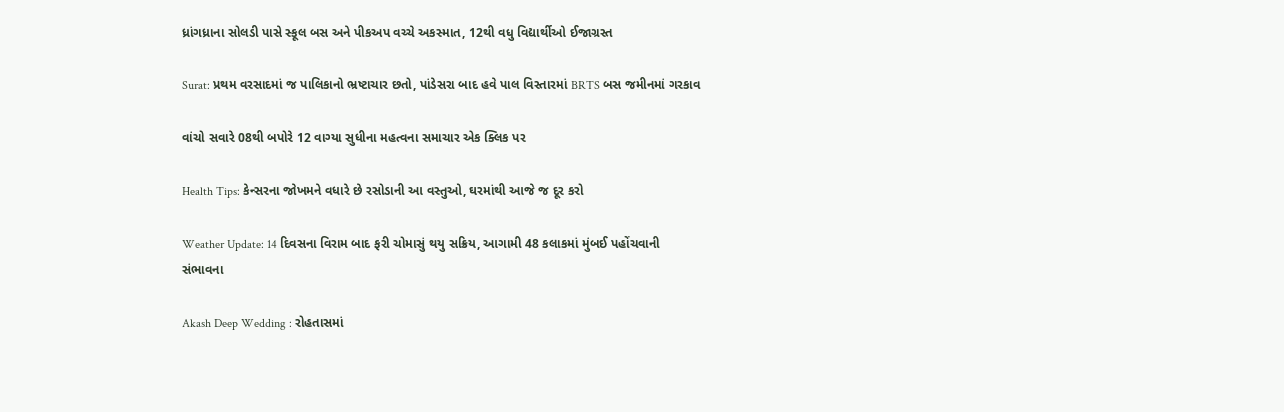ધ્રાંગધ્રાના સોલડી પાસે સ્કૂલ બસ અને પીકઅપ વચ્ચે અકસ્માત, 12થી વધુ વિદ્યાર્થીઓ ઈજાગ્રસ્ત

Surat: પ્રથમ વરસાદમાં જ પાલિકાનો ભ્રષ્ટાચાર છતો, પાંડેસરા બાદ હવે પાલ વિસ્તારમાં BRTS બસ જમીનમાં ગરકાવ

વાંચો સવારે 08થી બપોરે 12 વાગ્યા સુધીના મહત્વના સમાચાર એક ક્લિક પર

Health Tips: કેન્સરના જોખમને વધારે છે રસોડાની આ વસ્તુઓ, ઘરમાંથી આજે જ દૂર કરો

Weather Update: 14 દિવસના વિરામ બાદ ફરી ચોમાસું થયુ સક્રિય, આગામી 48 કલાકમાં મુંબઈ પહોંચવાની સંભાવના

Akash Deep Wedding : રોહતાસમાં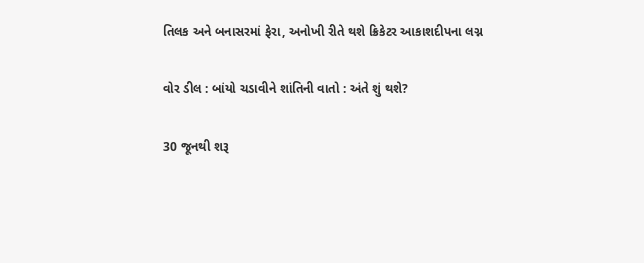તિલક અને બનાસરમાં ફેરા, અનોખી રીતે થશે ક્રિકેટર આકાશદીપના લગ્ન

વોર ડીલ : બાંયો ચડાવીને શાંતિની વાતો : અંતે શું થશે?

30 જૂનથી શરૂ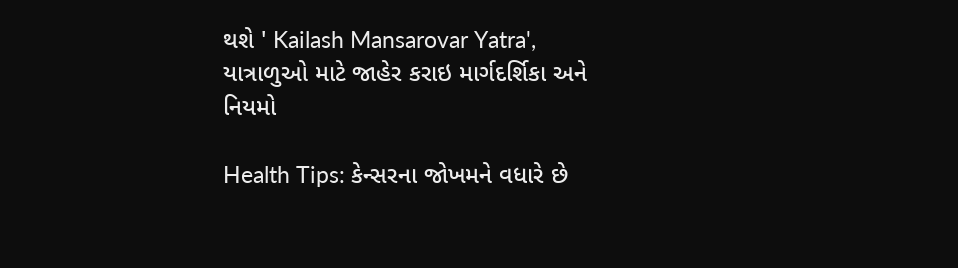થશે ' Kailash Mansarovar Yatra', યાત્રાળુઓ માટે જાહેર કરાઇ માર્ગદર્શિકા અને નિયમો

Health Tips: કેન્સરના જોખમને વધારે છે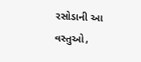રસોડાની આ વસ્તુઓ,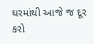ઘરમાંથી આજે જ દૂર કરો